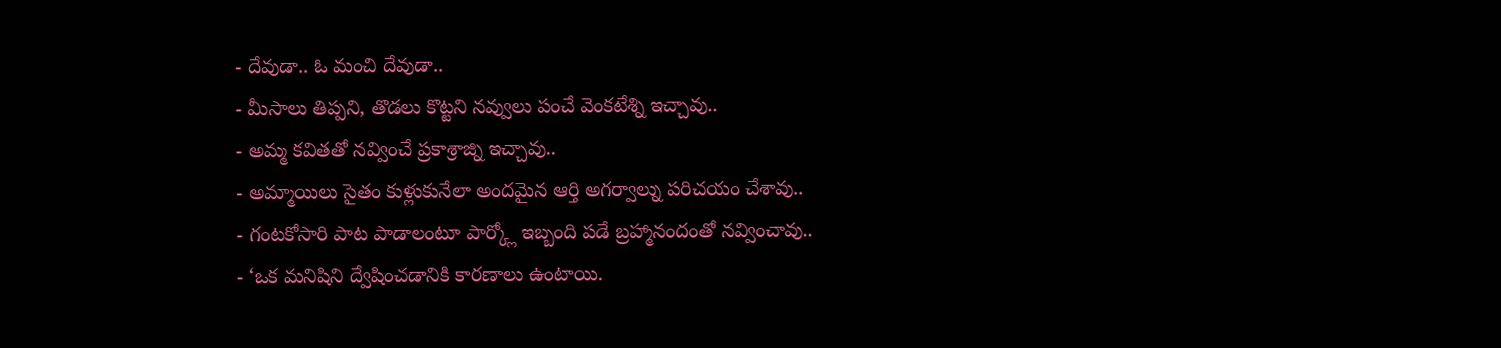- దేవుడా.. ఓ మంచి దేవుడా..
- మీసాలు తిప్పని, తొడలు కొట్టని నవ్వులు పంచే వెంకటేశ్ని ఇచ్చావు..
- అమ్మ కవితతో నవ్వించే ప్రకాశ్రాజ్ని ఇచ్చావు..
- అమ్మాయిలు సైతం కుళ్లుకునేలా అందమైన ఆర్తి అగర్వాల్ను పరిచయం చేశావు..
- గంటకోసారి పాట పాడాలంటూ పార్క్లో ఇబ్బంది పడే బ్రహ్మానందంతో నవ్వించావు..
- ‘ఒక మనిషిని ద్వేషించడానికి కారణాలు ఉంటాయి.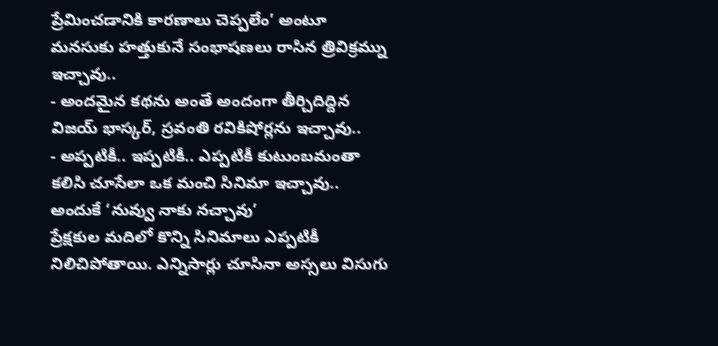ప్రేమించడానికి కారణాలు చెప్పలేం’ అంటూ మనసుకు హత్తుకునే సంభాషణలు రాసిన త్రివిక్రమ్ను ఇచ్చావు..
- అందమైన కథను అంతే అందంగా తీర్చిదిద్దిన విజయ్ భాస్కర్, స్రవంతి రవికిషోర్లను ఇచ్చావు..
- అప్పటికీ.. ఇప్పటికీ.. ఎప్పటికీ కుటుంబమంతా కలిసి చూసేలా ఒక మంచి సినిమా ఇచ్చావు.. అందుకే ‘నువ్వు నాకు నచ్చావు’
ప్రేక్షకుల మదిలో కొన్ని సినిమాలు ఎప్పటికీ నిలిచిపోతాయి. ఎన్నిసార్లు చూసినా అస్సలు విసుగు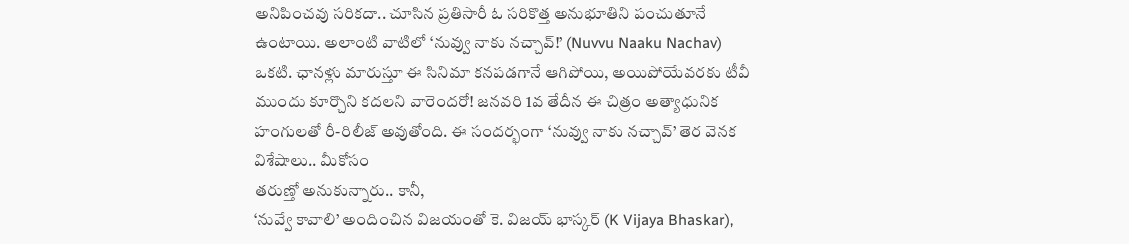అనిపించవు సరికదా.. చూసిన ప్రతిసారీ ఓ సరికొత్త అనుభూతిని పంచుతూనే ఉంటాయి. అలాంటి వాటిలో ‘నువ్వు నాకు నచ్చావ్!’ (Nuvvu Naaku Nachav) ఒకటి. ఛానళ్లు మారుస్తూ ఈ సినిమా కనపడగానే ఆగిపోయి, అయిపోయేవరకు టీవీ ముందు కూర్చొని కదలని వారెందరో! జనవరి 1వ తేదీన ఈ చిత్రం అత్యాధునిక హంగులతో రీ-రిలీజ్ అవుతోంది. ఈ సందర్భంగా ‘నువ్వు నాకు నచ్చావ్’ తెర వెనక విశేషాలు.. మీకోసం
తరుణ్తో అనుకున్నారు.. కానీ,
‘నువ్వే కావాలి’ అందించిన విజయంతో కె. విజయ్ భాస్కర్ (K Vijaya Bhaskar),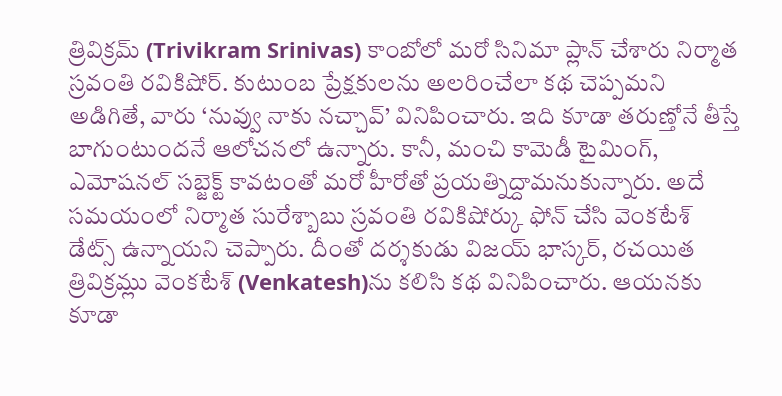త్రివిక్రమ్ (Trivikram Srinivas) కాంబోలో మరో సినిమా ప్లాన్ చేశారు నిర్మాత స్రవంతి రవికిషోర్. కుటుంబ ప్రేక్షకులను అలరించేలా కథ చెప్పమని అడిగితే, వారు ‘నువ్వు నాకు నచ్చావ్’ వినిపించారు. ఇది కూడా తరుణ్తోనే తీస్తే బాగుంటుందనే ఆలోచనలో ఉన్నారు. కానీ, మంచి కామెడీ టైమింగ్, ఎమోషనల్ సబ్జెక్ట్ కావటంతో మరో హీరోతో ప్రయత్నిద్దామనుకున్నారు. అదే సమయంలో నిర్మాత సురేశ్బాబు స్రవంతి రవికిషోర్కు ఫోన్ చేసి వెంకటేశ్ డేట్స్ ఉన్నాయని చెప్పారు. దీంతో దర్శకుడు విజయ్ భాస్కర్, రచయిత త్రివిక్రమ్లు వెంకటేశ్ (Venkatesh)ను కలిసి కథ వినిపించారు. ఆయనకు కూడా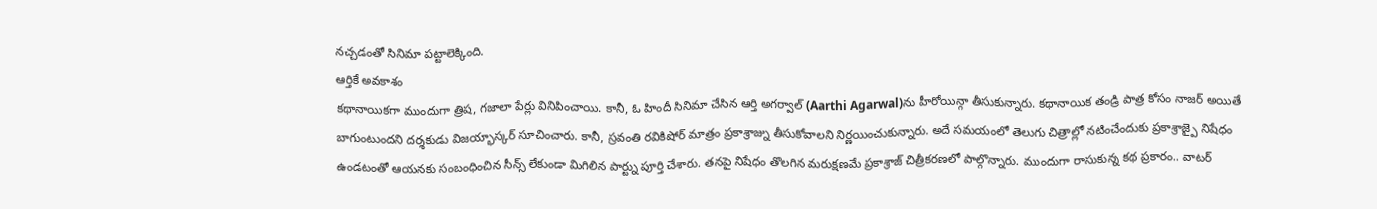నచ్చడంతో సినిమా పట్టాలెక్కింది.
ఆర్తికే అవకాశం
కథానాయికగా ముందుగా త్రిష, గజాలా పేర్లు వినిపించాయి. కానీ, ఓ హిందీ సినిమా చేసిన ఆర్తి అగర్వాల్ (Aarthi Agarwal)ను హీరోయిన్గా తీసుకున్నారు. కథానాయిక తండ్రి పాత్ర కోసం నాజర్ అయితే బాగుంటుందని దర్శకుడు విజయ్భాస్కర్ సూచించారు. కానీ, స్రవంతి రవికిషోర్ మాత్రం ప్రకాశ్రాజ్ను తీసుకోవాలని నిర్ణయించుకున్నారు. అదే సమయంలో తెలుగు చిత్రాల్లో నటించేందుకు ప్రకాశ్రాజ్పై నిషేధం ఉండటంతో ఆయనకు సంబంధించిన సీన్స్ లేకుండా మిగిలిన పార్ట్ను పూర్తి చేశారు. తనపై నిషేధం తొలగిన మరుక్షణమే ప్రకాశ్రాజ్ చిత్రీకరణలో పాల్గొన్నారు. ముందుగా రాసుకున్న కథ ప్రకారం.. వాటర్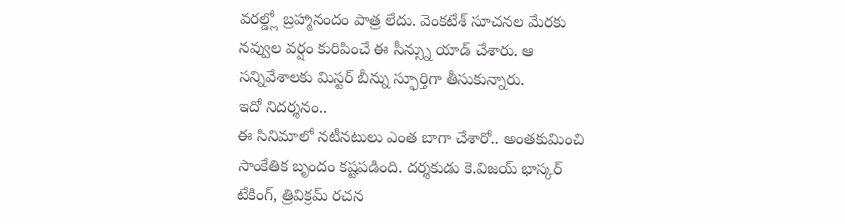వరల్డ్లో బ్రహ్మానందం పాత్ర లేదు. వెంకటేశ్ సూచనల మేరకు నవ్వుల వర్షం కురిపించే ఈ సీన్స్ను యాడ్ చేశారు. ఆ సన్నివేశాలకు మిస్టర్ బీన్ను స్ఫూర్తిగా తీసుకున్నారు.
ఇదో నిదర్శనం..
ఈ సినిమాలో నటీనటులు ఎంత బాగా చేశారో.. అంతకుమించి సాంకేతిక బృందం కష్టపడింది. దర్శకుడు కె.విజయ్ భాస్కర్ టేకింగ్, త్రివిక్రమ్ రచన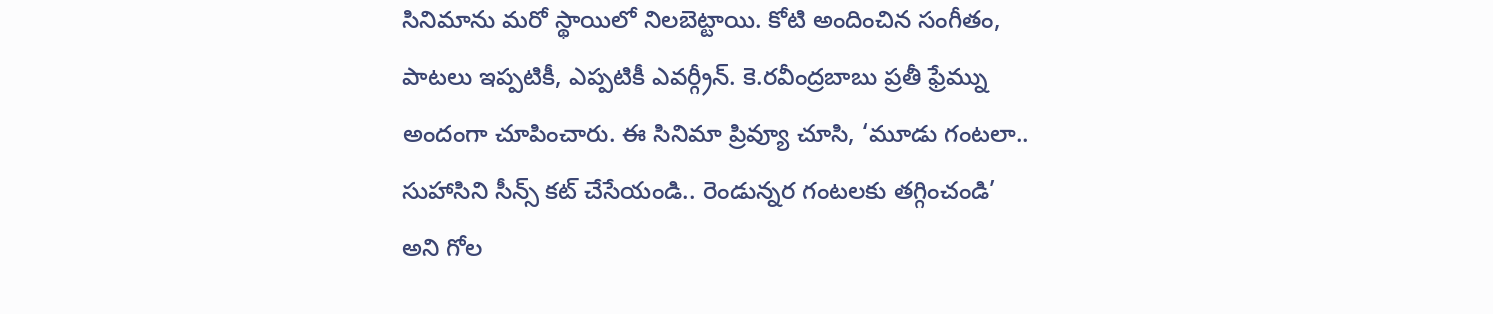సినిమాను మరో స్థాయిలో నిలబెట్టాయి. కోటి అందించిన సంగీతం, పాటలు ఇప్పటికీ, ఎప్పటికీ ఎవర్గ్రీన్. కె.రవీంద్రబాబు ప్రతీ ఫ్రేమ్ను అందంగా చూపించారు. ఈ సినిమా ప్రివ్యూ చూసి, ‘మూడు గంటలా.. సుహాసిని సీన్స్ కట్ చేసేయండి.. రెండున్నర గంటలకు తగ్గించండి’ అని గోల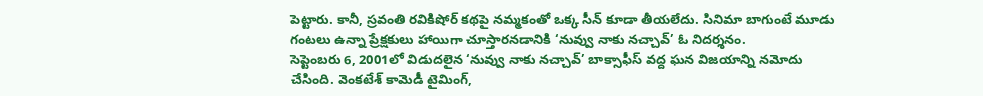పెట్టారు. కానీ, స్రవంతి రవికిషోర్ కథపై నమ్మకంతో ఒక్క సీన్ కూడా తీయలేదు. సినిమా బాగుంటే మూడు గంటలు ఉన్నా ప్రేక్షకులు హాయిగా చూస్తారనడానికి ‘నువ్వు నాకు నచ్చావ్’ ఓ నిదర్శనం.
సెప్టెంబరు 6, 2001లో విడుదలైన ‘నువ్వు నాకు నచ్చావ్’ బాక్సాఫీస్ వద్ద ఘన విజయాన్ని నమోదు చేసింది. వెంకటేశ్ కామెడీ టైమింగ్,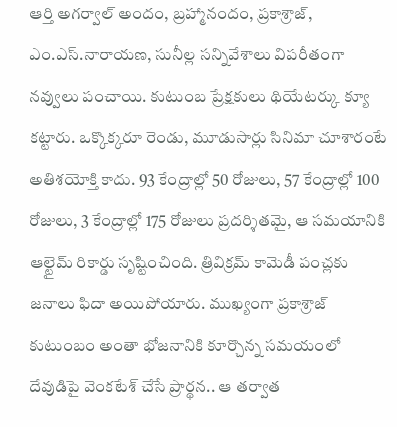ఆర్తి అగర్వాల్ అందం, బ్రహ్మానందం, ప్రకాశ్రాజ్, ఎం.ఎస్.నారాయణ, సునీల్ల సన్నివేశాలు విపరీతంగా నవ్వులు పంచాయి. కుటుంబ ప్రేక్షకులు థియేటర్కు క్యూ కట్టారు. ఒక్కొక్కరూ రెండు, మూడుసార్లు సినిమా చూశారంటే అతిశయోక్తి కాదు. 93 కేంద్రాల్లో 50 రోజులు, 57 కేంద్రాల్లో 100 రోజులు, 3 కేంద్రాల్లో 175 రోజులు ప్రదర్శితమై, ఆ సమయానికి ఆల్టైమ్ రికార్డు సృష్టించింది. త్రివిక్రమ్ కామెడీ పంచ్లకు జనాలు ఫిదా అయిపోయారు. ముఖ్యంగా ప్రకాశ్రాజ్ కుటుంబం అంతా భోజనానికి కూర్చొన్న సమయంలో దేవుడిపై వెంకటేశ్ చేసే ప్రార్థన.. ఆ తర్వాత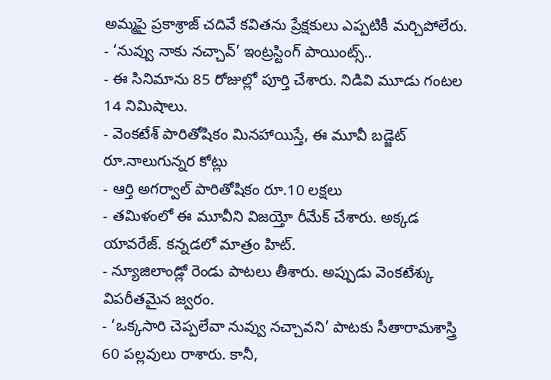అమ్మపై ప్రకాశ్రాజ్ చదివే కవితను ప్రేక్షకులు ఎప్పటికీ మర్చిపోలేరు.
- ‘నువ్వు నాకు నచ్చావ్’ ఇంట్రస్టింగ్ పాయింట్స్..
- ఈ సినిమాను 85 రోజుల్లో పూర్తి చేశారు. నిడివి మూడు గంటల 14 నిమిషాలు.
- వెంకటేశ్ పారితోషికం మినహాయిస్తే, ఈ మూవీ బడ్జెట్ రూ.నాలుగున్నర కోట్లు
- ఆర్తి అగర్వాల్ పారితోషికం రూ.10 లక్షలు
- తమిళంలో ఈ మూవీని విజయ్తో రీమేక్ చేశారు. అక్కడ యావరేజ్. కన్నడలో మాత్రం హిట్.
- న్యూజిలాండ్లో రెండు పాటలు తీశారు. అప్పుడు వెంకటేశ్కు విపరీతమైన జ్వరం.
- ‘ఒక్కసారి చెప్పలేవా నువ్వు నచ్చావని’ పాటకు సీతారామశాస్త్రి 60 పల్లవులు రాశారు. కానీ,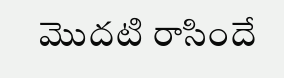మొదటి రాసిందే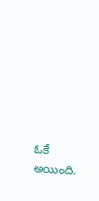ఓకే అయింది.